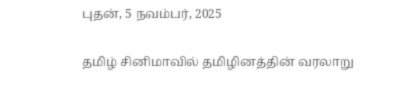புதன், 5 நவம்பர், 2025

தமிழ் சினிமாவில் தமிழினத்தின் வரலாறு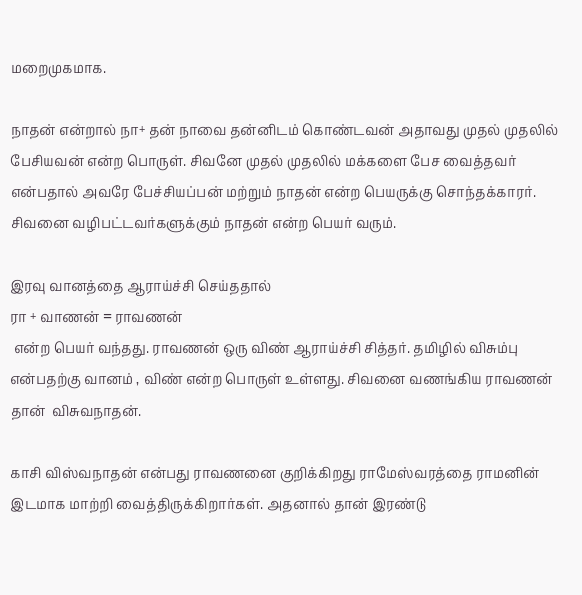மறைமுகமாக.

நாதன் என்றால் நா+ தன் நாவை தன்னிடம் கொண்டவன் அதாவது முதல் முதலில் பேசியவன் என்ற பொருள். சிவனே முதல் முதலில் மக்களை பேச வைத்தவர் என்பதால் அவரே பேச்சியப்பன் மற்றும் நாதன் என்ற பெயருக்கு சொந்தக்காரர். சிவனை வழிபட்டவர்களுக்கும் நாதன் என்ற பெயர் வரும்.

இரவு வானத்தை ஆராய்ச்சி செய்ததால்
ரா + வாணன் = ராவணன்
 என்ற பெயர் வந்தது. ராவணன் ஒரு விண் ஆராய்ச்சி சித்தர். தமிழில் விசும்பு என்பதற்கு வானம் , விண் என்ற பொருள் உள்ளது. சிவனை வணங்கிய ராவணன் தான்  விசுவநாதன்.

காசி விஸ்வநாதன் என்பது ராவணனை குறிக்கிறது ராமேஸ்வரத்தை ராமனின் இடமாக மாற்றி வைத்திருக்கிறார்கள். அதனால் தான் இரண்டு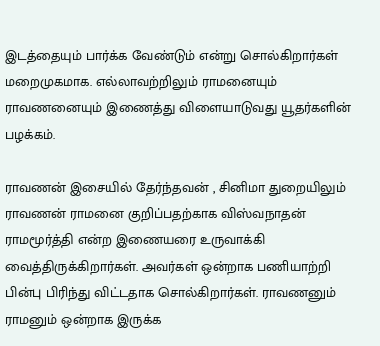இடத்தையும் பார்க்க வேண்டும் என்று சொல்கிறார்கள் மறைமுகமாக. எல்லாவற்றிலும் ராமனையும் ராவணனையும் இணைத்து விளையாடுவது யூதர்களின் பழக்கம்.

ராவணன் இசையில் தேர்ந்தவன் , சினிமா துறையிலும் ராவணன் ராமனை குறிப்பதற்காக விஸ்வநாதன் ராமமூர்த்தி என்ற இணையரை உருவாக்கி வைத்திருக்கிறார்கள். அவர்கள் ஒன்றாக பணியாற்றி பின்பு பிரிந்து விட்டதாக சொல்கிறார்கள். ராவணனும் ராமனும் ஒன்றாக இருக்க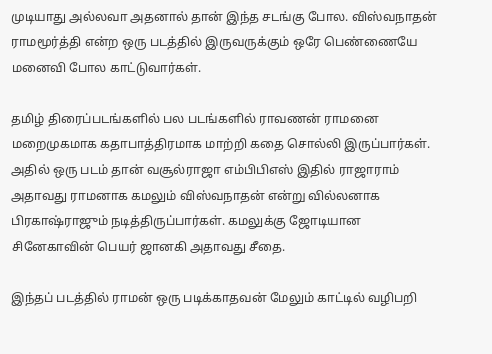முடியாது அல்லவா அதனால் தான் இந்த சடங்கு போல. விஸ்வநாதன் ராமமூர்த்தி என்ற ஒரு படத்தில் இருவருக்கும் ஒரே பெண்ணையே மனைவி போல காட்டுவார்கள்.

தமிழ் திரைப்படங்களில் பல படங்களில் ராவணன் ராமனை மறைமுகமாக கதாபாத்திரமாக மாற்றி கதை சொல்லி இருப்பார்கள். அதில் ஒரு படம் தான் வசூல்ராஜா எம்பிபிஎஸ் இதில் ராஜாராம் அதாவது ராமனாக கமலும் விஸ்வநாதன் என்று வில்லனாக பிரகாஷ்ராஜும் நடித்திருப்பார்கள். கமலுக்கு ஜோடியான சினேகாவின் பெயர் ஜானகி அதாவது சீதை.

இந்தப் படத்தில் ராமன் ஒரு படிக்காதவன் மேலும் காட்டில் வழிபறி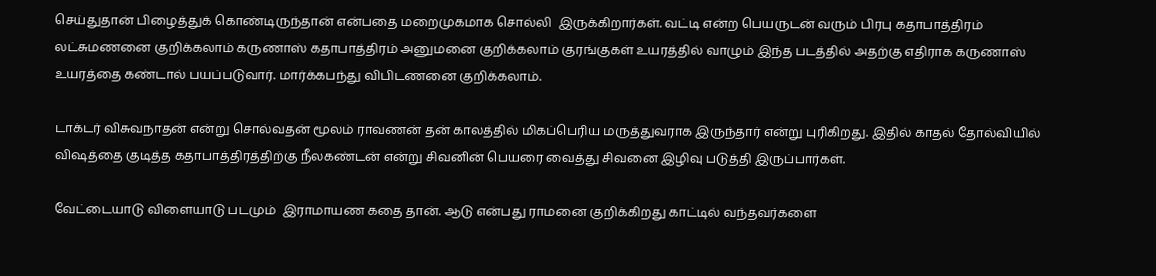செய்துதான் பிழைத்துக் கொண்டிருந்தான் என்பதை மறைமுகமாக சொல்லி  இருக்கிறார்கள். வட்டி என்ற பெயருடன் வரும் பிரபு கதாபாத்திரம் லட்சுமணனை குறிக்கலாம் கருணாஸ் கதாபாத்திரம் அனுமனை குறிக்கலாம் குரங்குகள் உயரத்தில் வாழும் இந்த படத்தில் அதற்கு எதிராக கருணாஸ் உயரத்தை கண்டால் பயப்படுவார். மார்க்கபந்து விபிடணனை குறிக்கலாம்.

டாக்டர் விசுவநாதன் என்று சொல்வதன் மூலம் ராவணன் தன் காலத்தில் மிகப்பெரிய மருத்துவராக இருந்தார் என்று புரிகிறது. இதில் காதல் தோல்வியில் விஷத்தை குடித்த கதாபாத்திரத்திற்கு நீலகண்டன் என்று சிவனின் பெயரை வைத்து சிவனை இழிவு படுத்தி இருப்பார்கள்.

வேட்டையாடு விளையாடு படமும்  இராமாயண கதை தான். ஆடு என்பது ராமனை குறிக்கிறது காட்டில் வந்தவர்களை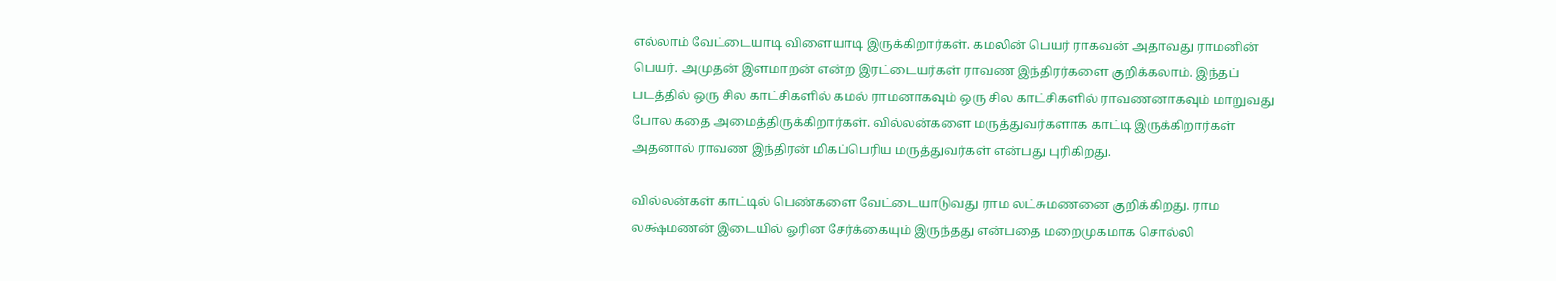எல்லாம் வேட்டையாடி விளையாடி இருக்கிறார்கள். கமலின் பெயர் ராகவன் அதாவது ராமனின் பெயர். அமுதன் இளமாறன் என்ற இரட்டையர்கள் ராவண இந்திரர்களை குறிக்கலாம். இந்தப் படத்தில் ஒரு சில காட்சிகளில் கமல் ராமனாகவும் ஒரு சில காட்சிகளில் ராவணனாகவும் மாறுவது போல கதை அமைத்திருக்கிறார்கள். வில்லன்களை மருத்துவர்களாக காட்டி இருக்கிறார்கள் அதனால் ராவண இந்திரன் மிகப்பெரிய மருத்துவர்கள் என்பது புரிகிறது.

வில்லன்கள் காட்டில் பெண்களை வேட்டையாடுவது ராம லட்சுமணனை குறிக்கிறது. ராம லக்ஷ்மணன் இடையில் ஓரின சேர்க்கையும் இருந்தது என்பதை மறைமுகமாக சொல்லி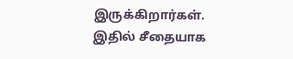இருக்கிறார்கள்.
இதில் சீதையாக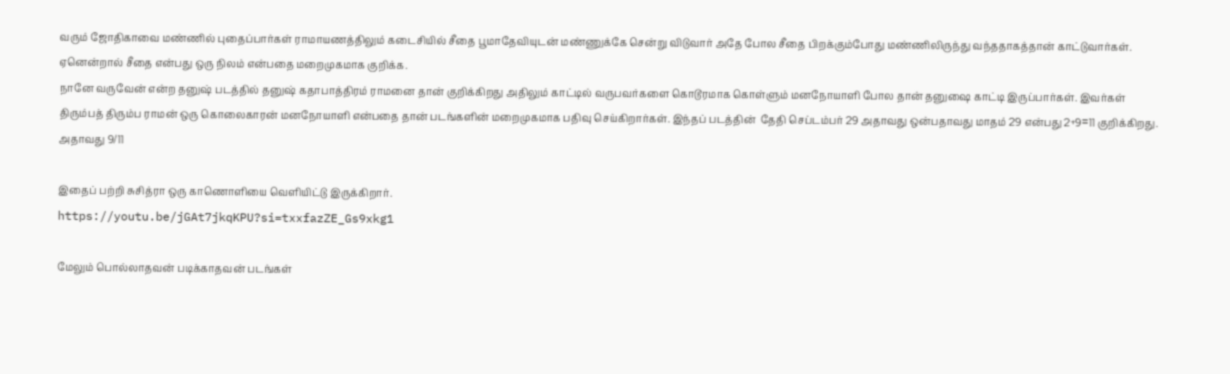வரும் ஜோதிகாவை மண்ணில் புதைப்பார்கள் ராமாயணத்திலும் கடைசியில் சீதை பூமாதேவியுடன் மண்ணுக்கே சென்று விடுவார் அதே போல சீதை பிறக்கும்போது மண்ணிலிருந்து வந்ததாகத்தான் காட்டுவார்கள். ஏனென்றால் சீதை என்பது ஒரு நிலம் என்பதை மறைமுகமாக குறிக்க.
நானே வருவேன் என்ற தனுஷ் படத்தில் தனுஷ் கதாபாத்திரம் ராமனை தான் குறிக்கிறது அதிலும் காட்டில் வருபவர்களை கொடூரமாக கொள்ளும் மனநோயாளி போல தான் தனுஷை காட்டி இருப்பார்கள். இவர்கள் திரும்பத் திரும்ப ராமன் ஒரு கொலைகாரன் மனநோயாளி என்பதை தான் படங்களின் மறைமுகமாக பதிவு செய்கிறார்கள். இந்தப் படத்தின்  தேதி செப்டம்பர் 29 அதாவது ஒன்பதாவது மாதம் 29 என்பது 2+9=11 குறிக்கிறது. அதாவது 9/11

இதைப் பற்றி சுசித்ரா ஒரு காணொளியை வெளியிட்டு இருக்கிறார்.
https://youtu.be/jGAt7jkqKPU?si=txxfazZE_Gs9xkg1

மேலும் பொல்லாதவன் படிக்காதவன் படங்கள்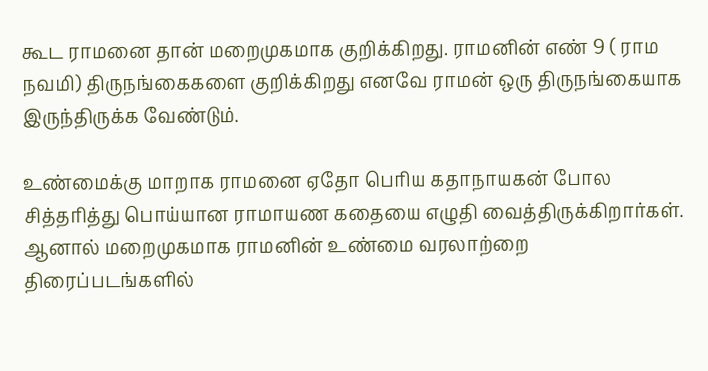கூட ராமனை தான் மறைமுகமாக குறிக்கிறது. ராமனின் எண் 9 ( ராம நவமி) திருநங்கைகளை குறிக்கிறது எனவே ராமன் ஒரு திருநங்கையாக இருந்திருக்க வேண்டும்.

உண்மைக்கு மாறாக ராமனை ஏதோ பெரிய கதாநாயகன் போல சித்தரித்து பொய்யான ராமாயண கதையை எழுதி வைத்திருக்கிறார்கள். ஆனால் மறைமுகமாக ராமனின் உண்மை வரலாற்றை திரைப்படங்களில்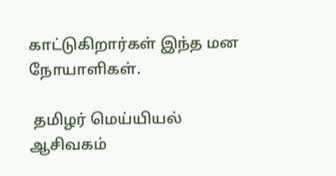காட்டுகிறார்கள் இந்த மன நோயாளிகள்.

 தமிழர் மெய்யியல் ஆசிவகம்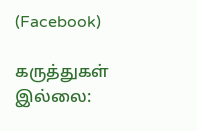(Facebook)

கருத்துகள் இல்லை: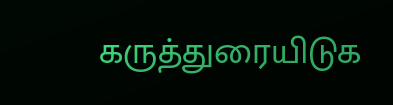கருத்துரையிடுக